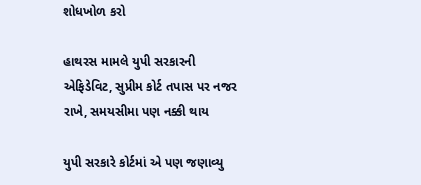શોધખોળ કરો

હાથરસ મામલે યુપી સરકારની એફિડેવિટ, સુપ્રીમ કોર્ટ તપાસ પર નજર રાખે, સમયસીમા પણ નક્કી થાય

યુપી સરકારે કોર્ટમાં એ પણ જણાવ્યુ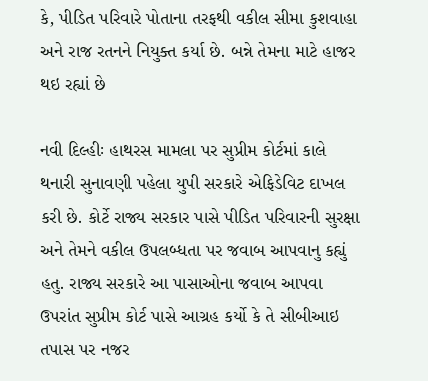કે, પીડિત પરિવારે પોતાના તરફથી વકીલ સીમા કુશવાહા અને રાજ રતનને નિયુક્ત કર્યા છે. બન્ને તેમના માટે હાજર થઇ રહ્યાં છે

નવી દિલ્હીઃ હાથરસ મામલા પર સુપ્રીમ કોર્ટમાં કાલે થનારી સુનાવણી પહેલા યુપી સરકારે એફિડેવિટ દાખલ કરી છે. કોર્ટે રાજ્ય સરકાર પાસે પીડિત પરિવારની સુરક્ષા અને તેમને વકીલ ઉપલબ્ધતા પર જવાબ આપવાનુ કહ્યું હતુ. રાજ્ય સરકારે આ પાસાઓના જવાબ આપવા ઉપરાંત સુપ્રીમ કોર્ટ પાસે આગ્રહ કર્યો કે તે સીબીઆઇ તપાસ પર નજર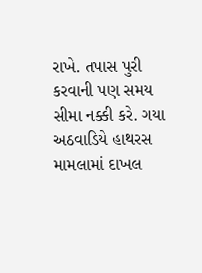રાખે. તપાસ પુરી કરવાની પણ સમય સીમા નક્કી કરે. ગયા અઠવાડિયે હાથરસ મામલામાં દાખલ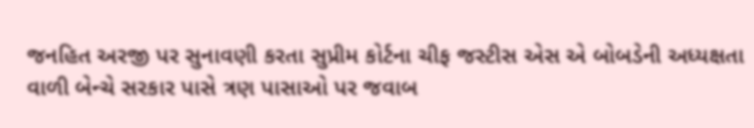જનહિત અરજી પર સુનાવણી કરતા સુપ્રીમ કોર્ટના ચીફ જસ્ટીસ એસ એ બોબડેની અધ્યક્ષતા વાળી બેન્ચે સરકાર પાસે ત્રણ પાસાઓ પર જવાબ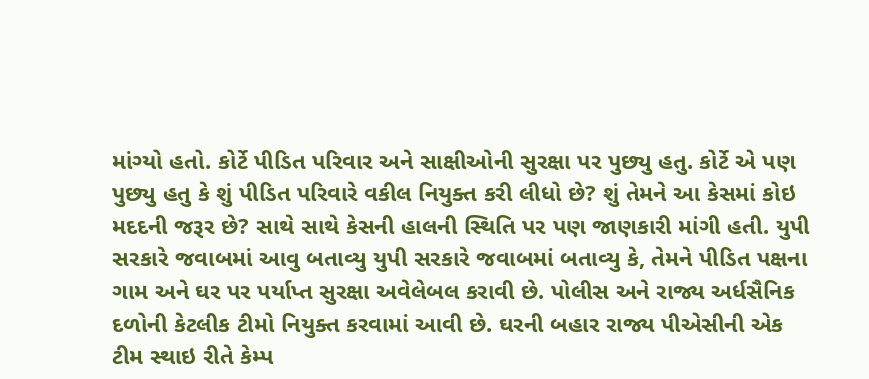માંગ્યો હતો. કોર્ટે પીડિત પરિવાર અને સાક્ષીઓની સુરક્ષા પર પુછ્યુ હતુ. કોર્ટે એ પણ પુછ્યુ હતુ કે શું પીડિત પરિવારે વકીલ નિયુક્ત કરી લીધો છે? શું તેમને આ કેસમાં કોઇ મદદની જરૂર છે? સાથે સાથે કેસની હાલની સ્થિતિ પર પણ જાણકારી માંગી હતી. યુપી સરકારે જવાબમાં આવુ બતાવ્યુ યુપી સરકારે જવાબમાં બતાવ્યુ કે, તેમને પીડિત પક્ષના ગામ અને ઘર પર પર્યાપ્ત સુરક્ષા અવેલેબલ કરાવી છે. પોલીસ અને રાજ્ય અર્ધસૈનિક દળોની કેટલીક ટીમો નિયુક્ત કરવામાં આવી છે. ઘરની બહાર રાજ્ય પીએસીની એક ટીમ સ્થાઇ રીતે કેમ્પ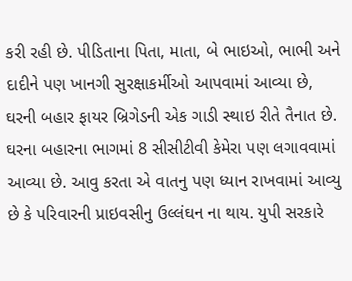કરી રહી છે. પીડિતાના પિતા, માતા, બે ભાઇઓ, ભાભી અને દાદીને પણ ખાનગી સુરક્ષાકર્મીઓ આપવામાં આવ્યા છે, ઘરની બહાર ફાયર બ્રિગેડની એક ગાડી સ્થાઇ રીતે તૈનાત છે. ઘરના બહારના ભાગમાં 8 સીસીટીવી કેમેરા પણ લગાવવામાં આવ્યા છે. આવુ કરતા એ વાતનુ પણ ધ્યાન રાખવામાં આવ્યુ છે કે પરિવારની પ્રાઇવસીનુ ઉલ્લંઘન ના થાય. યુપી સરકારે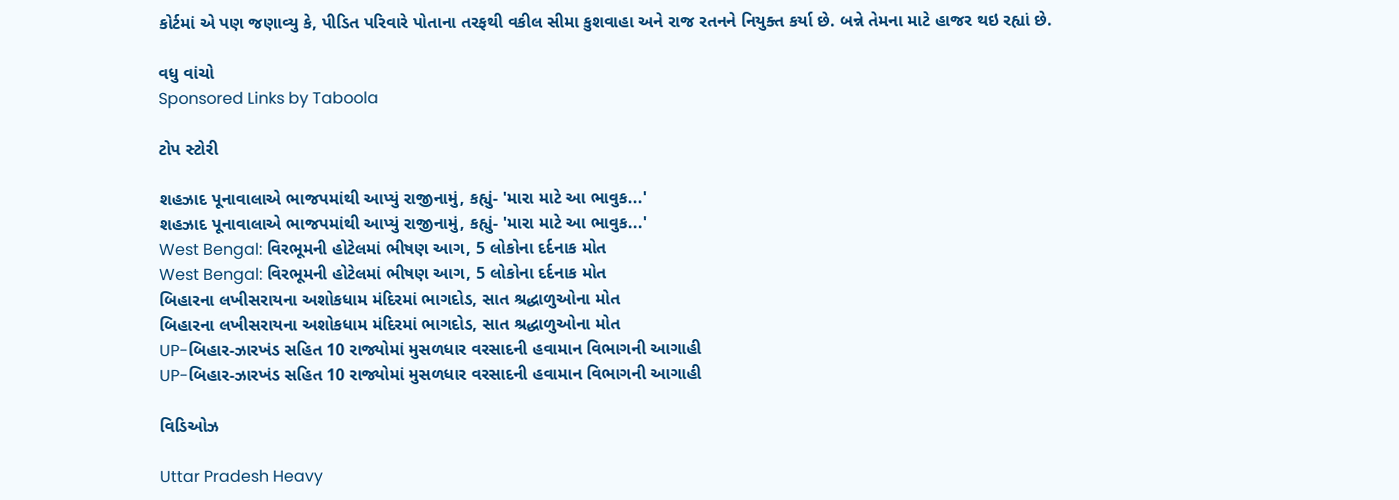કોર્ટમાં એ પણ જણાવ્યુ કે, પીડિત પરિવારે પોતાના તરફથી વકીલ સીમા કુશવાહા અને રાજ રતનને નિયુક્ત કર્યા છે. બન્ને તેમના માટે હાજર થઇ રહ્યાં છે.

વધુ વાંચો
Sponsored Links by Taboola

ટોપ સ્ટોરી

શહઝાદ પૂનાવાલાએ ભાજપમાંથી આપ્યું રાજીનામું, કહ્યું- 'મારા માટે આ ભાવુક...'
શહઝાદ પૂનાવાલાએ ભાજપમાંથી આપ્યું રાજીનામું, કહ્યું- 'મારા માટે આ ભાવુક...'
West Bengal: વિરભૂમની હોટેલમાં ભીષણ આગ, 5 લોકોના દર્દનાક મોત
West Bengal: વિરભૂમની હોટેલમાં ભીષણ આગ, 5 લોકોના દર્દનાક મોત
બિહારના લખીસરાયના અશોકધામ મંદિરમાં ભાગદોડ, સાત શ્રદ્ધાળુઓના મોત
બિહારના લખીસરાયના અશોકધામ મંદિરમાં ભાગદોડ, સાત શ્રદ્ધાળુઓના મોત
UP-બિહાર-ઝારખંડ સહિત 10 રાજ્યોમાં મુસળધાર વરસાદની હવામાન વિભાગની આગાહી
UP-બિહાર-ઝારખંડ સહિત 10 રાજ્યોમાં મુસળધાર વરસાદની હવામાન વિભાગની આગાહી

વિડિઓઝ

Uttar Pradesh Heavy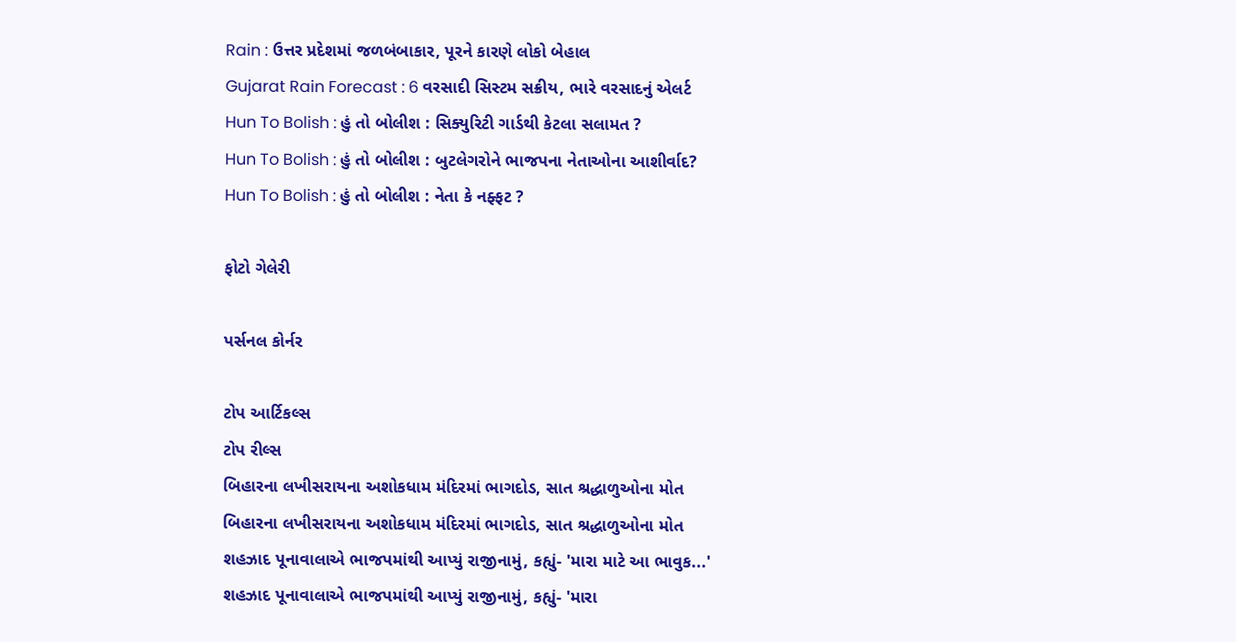Rain : ઉત્તર પ્રદેશમાં જળબંબાકાર, પૂરને કારણે લોકો બેહાલ
Gujarat Rain Forecast : 6 વરસાદી સિસ્ટમ સક્રીય, ભારે વરસાદનું એલર્ટ
Hun To Bolish : હું તો બોલીશ : સિક્યુરિટી ગાર્ડથી કેટલા સલામત ?
Hun To Bolish : હું તો બોલીશ : બુટલેગરોને ભાજપના નેતાઓના આશીર્વાદ?
Hun To Bolish : હું તો બોલીશ : નેતા કે નફ્ફટ ?

ફોટો ગેલેરી

પર્સનલ કોર્નર

ટોપ આર્ટિકલ્સ
ટોપ રીલ્સ
બિહારના લખીસરાયના અશોકધામ મંદિરમાં ભાગદોડ, સાત શ્રદ્ધાળુઓના મોત
બિહારના લખીસરાયના અશોકધામ મંદિરમાં ભાગદોડ, સાત શ્રદ્ધાળુઓના મોત
શહઝાદ પૂનાવાલાએ ભાજપમાંથી આપ્યું રાજીનામું, કહ્યું- 'મારા માટે આ ભાવુક...'
શહઝાદ પૂનાવાલાએ ભાજપમાંથી આપ્યું રાજીનામું, કહ્યું- 'મારા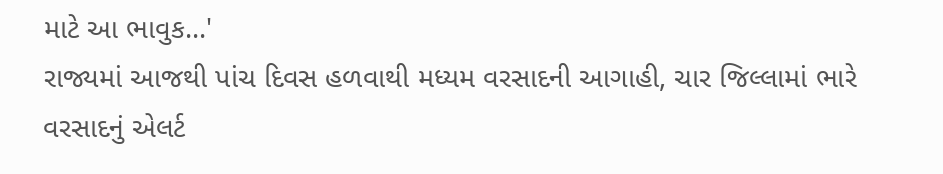માટે આ ભાવુક...'
રાજ્યમાં આજથી પાંચ દિવસ હળવાથી મધ્યમ વરસાદની આગાહી, ચાર જિલ્લામાં ભારે વરસાદનું એલર્ટ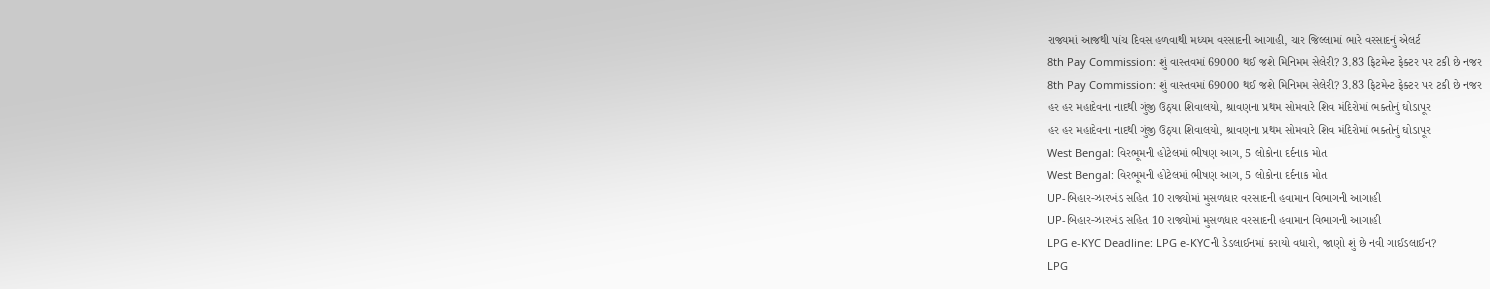રાજ્યમાં આજથી પાંચ દિવસ હળવાથી મધ્યમ વરસાદની આગાહી, ચાર જિલ્લામાં ભારે વરસાદનું એલર્ટ
8th Pay Commission: શું વાસ્તવમાં 69000 થઈ જશે મિનિમમ સેલેરી? 3.83 ફિટમેન્ટ ફેક્ટર પર ટકી છે નજર
8th Pay Commission: શું વાસ્તવમાં 69000 થઈ જશે મિનિમમ સેલેરી? 3.83 ફિટમેન્ટ ફેક્ટર પર ટકી છે નજર
હર હર મહાદેવના નાદથી ગુંજી ઉઠ્યા શિવાલયો, શ્રાવણના પ્રથમ સોમવારે શિવ મંદિરોમાં ભક્તોનું ઘોડાપૂર
હર હર મહાદેવના નાદથી ગુંજી ઉઠ્યા શિવાલયો, શ્રાવણના પ્રથમ સોમવારે શિવ મંદિરોમાં ભક્તોનું ઘોડાપૂર
West Bengal: વિરભૂમની હોટેલમાં ભીષણ આગ, 5 લોકોના દર્દનાક મોત
West Bengal: વિરભૂમની હોટેલમાં ભીષણ આગ, 5 લોકોના દર્દનાક મોત
UP-બિહાર-ઝારખંડ સહિત 10 રાજ્યોમાં મુસળધાર વરસાદની હવામાન વિભાગની આગાહી
UP-બિહાર-ઝારખંડ સહિત 10 રાજ્યોમાં મુસળધાર વરસાદની હવામાન વિભાગની આગાહી
LPG e-KYC Deadline: LPG e-KYCની ડેડલાઈનમાં કરાયો વધારો, જાણો શું છે નવી ગાઈડલાઈન?
LPG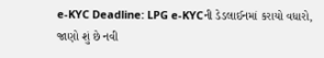e-KYC Deadline: LPG e-KYCની ડેડલાઈનમાં કરાયો વધારો, જાણો શું છે નવી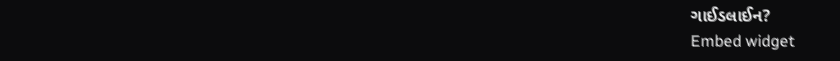ગાઈડલાઈન?
Embed widget